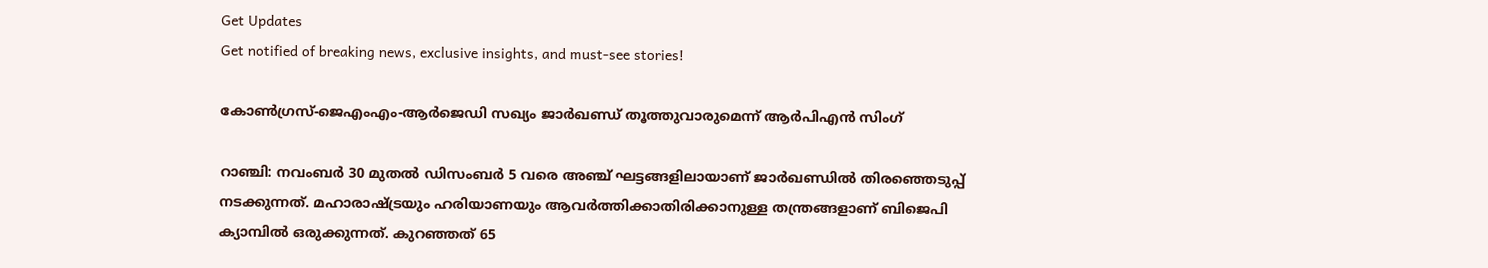Get Updates
Get notified of breaking news, exclusive insights, and must-see stories!

കോണ്‍ഗ്രസ്-ജെഎംഎം-ആര്‍ജെഡി സഖ്യം ജാര്‍ഖണ്ഡ് തൂത്തുവാരുമെന്ന് ആര്‍പിഎന്‍ സിംഗ്

റാഞ്ചി: നവംബര്‍ 30 മുതല്‍ ഡിസംബര്‍ 5 വരെ അഞ്ച് ഘട്ടങ്ങളിലായാണ് ജാര്‍ഖണ്ഡില്‍ തിരഞ്ഞെടുപ്പ് നടക്കുന്നത്. മഹാരാഷ്ട്രയും ഹരിയാണയും ആവര്‍ത്തിക്കാതിരിക്കാനുള്ള തന്ത്രങ്ങളാണ് ബിജെപി ക്യാമ്പില്‍ ഒരുക്കുന്നത്. കുറഞ്ഞത് 65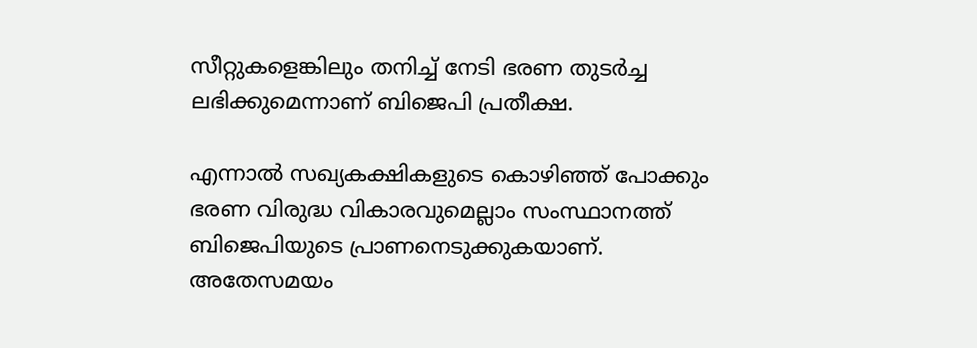സീറ്റുകളെങ്കിലും തനിച്ച് നേടി ഭരണ തുടര്‍ച്ച ലഭിക്കുമെന്നാണ് ബിജെപി പ്രതീക്ഷ.

എന്നാല്‍ സഖ്യകക്ഷികളുടെ കൊഴിഞ്ഞ് പോക്കും ഭരണ വിരുദ്ധ വികാരവുമെല്ലാം സംസ്ഥാനത്ത് ബിജെപിയുടെ പ്രാണനെടുക്കുകയാണ്. അതേസമയം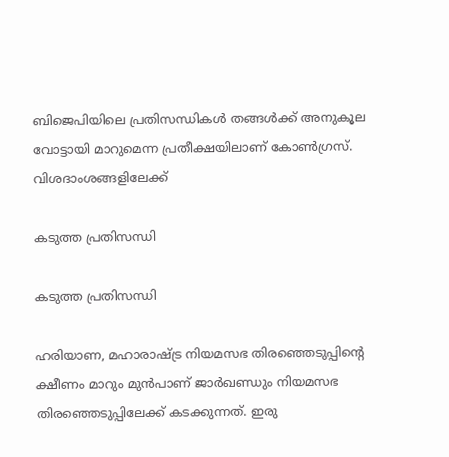ബിജെപിയിലെ പ്രതിസന്ധികള്‍ തങ്ങള്‍ക്ക് അനുകൂല വോട്ടായി മാറുമെന്ന പ്രതീക്ഷയിലാണ് കോണ്‍ഗ്രസ്. വിശദാംശങ്ങളിലേക്ക്

കടുത്ത പ്രതിസന്ധി

കടുത്ത പ്രതിസന്ധി

ഹരിയാണ, മഹാരാഷ്ട്ര നിയമസഭ തിരഞ്ഞെടുപ്പിന്‍റെ ക്ഷീണം മാറും മുന്‍പാണ് ജാര്‍ഖണ്ഡും നിയമസഭ തിരഞ്ഞെടുപ്പിലേക്ക് കടക്കുന്നത്. ഇരു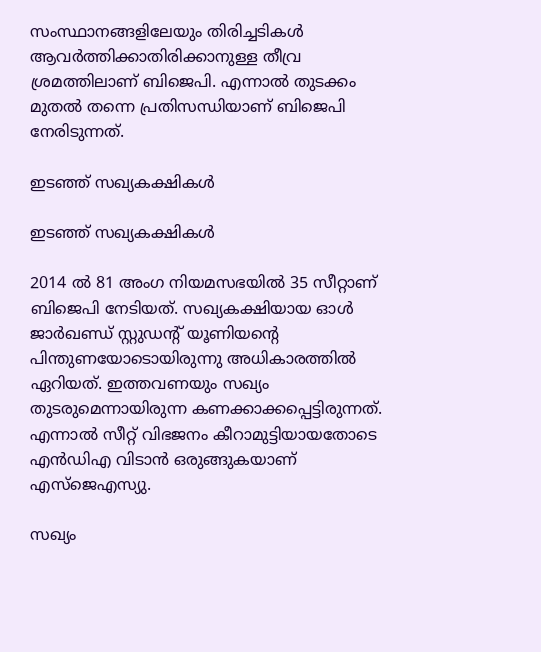സംസ്ഥാനങ്ങളിലേയും തിരിച്ചടികള്‍ ആവര്‍ത്തിക്കാതിരിക്കാനുള്ള തീവ്ര ശ്രമത്തിലാണ് ബിജെപി. എന്നാല്‍ തുടക്കം മുതല്‍ തന്നെ പ്രതിസന്ധിയാണ് ബിജെപി നേരിടുന്നത്.

ഇടഞ്ഞ് സഖ്യകക്ഷികള്‍

ഇടഞ്ഞ് സഖ്യകക്ഷികള്‍

2014 ല്‍ 81 അംഗ നിയമസഭയില്‍ 35 സീറ്റാണ് ബിജെപി നേടിയത്. സഖ്യകക്ഷിയായ ഓള്‍ ജാര്‍ഖണ്ഡ് സ്റ്റുഡന്‍റ് യൂണിയന്‍റെ പിന്തുണയോടൊയിരുന്നു അധികാരത്തില്‍ ഏറിയത്. ഇത്തവണയും സഖ്യം തുടരുമെന്നായിരുന്ന കണക്കാക്കപ്പെട്ടിരുന്നത്. എന്നാല്‍ സീറ്റ് വിഭജനം കീറാമുട്ടിയായതോടെ എന്‍ഡിഎ വിടാന്‍ ഒരുങ്ങുകയാണ് എസ്ജെഎസ്യു.

സഖ്യം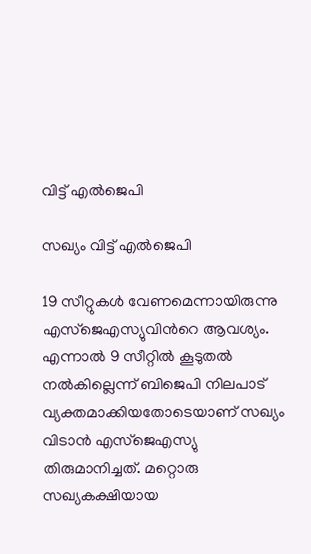വിട്ട് എല്‍ജെപി

സഖ്യം വിട്ട് എല്‍ജെപി

19 സീറ്റുകള്‍ വേണമെന്നായിരുന്നു എസ്ജെഎസ്യുവിന്‍റെ ആവശ്യം. എന്നാല്‍ 9 സീറ്റില്‍ കൂടുതല്‍ നല്‍കില്ലെന്ന് ബിജെപി നിലപാട് വ്യക്തമാക്കിയതോടെയാണ് സഖ്യം വിടാന്‍ എസ്ജെഎസ്യു തിരുമാനിച്ചത്. മറ്റൊരു സഖ്യകക്ഷിയായ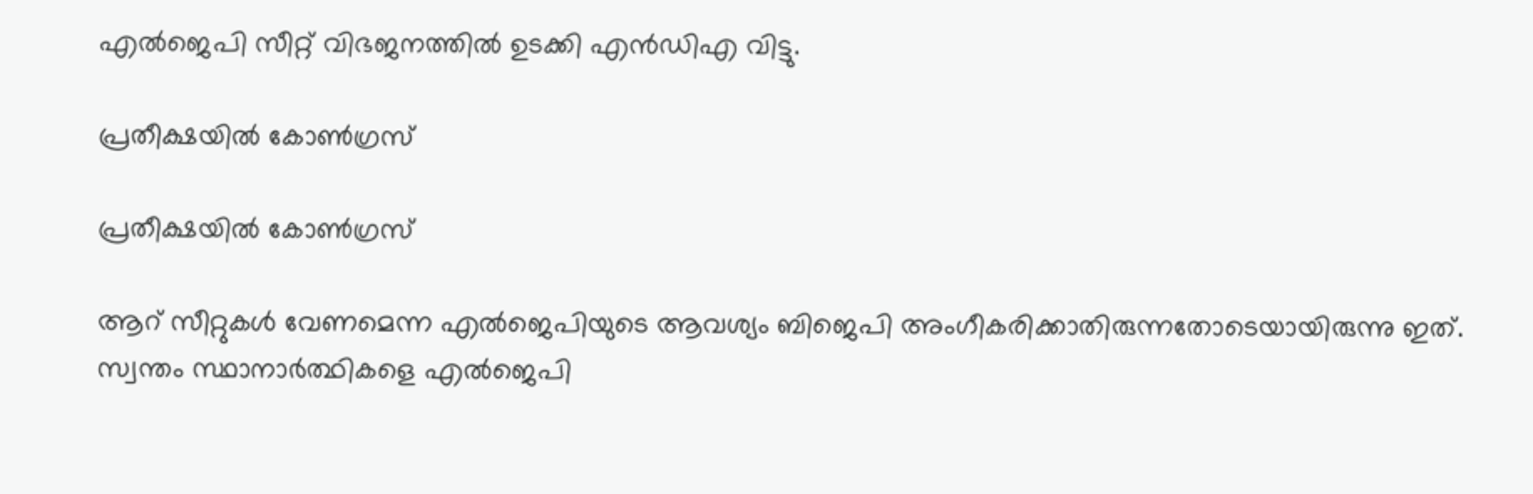എല്‍ജെപി സീറ്റ് വിഭജനത്തില്‍ ഉടക്കി എന്‍ഡിഎ വിട്ടു.

പ്രതീക്ഷയില്‍ കോണ്‍ഗ്രസ്

പ്രതീക്ഷയില്‍ കോണ്‍ഗ്രസ്

ആറ് സീറ്റുകള്‍ വേണമെന്ന എല്‍ജെപിയുടെ ആവശ്യം ബിജെപി അംഗീകരിക്കാതിരുന്നതോടെയായിരുന്നു ഇത്. സ്വന്തം സ്ഥാനാര്‍ത്ഥികളെ എല്‍ജെപി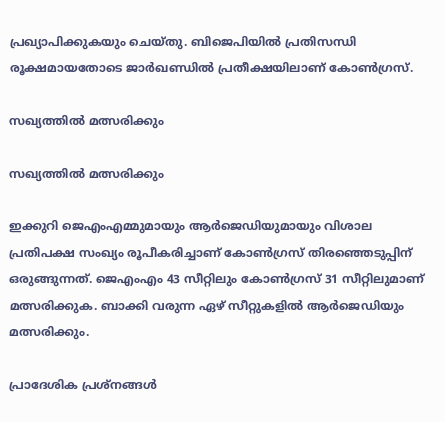പ്രഖ്യാപിക്കുകയും ചെയ്തു. ബിജെപിയില്‍ പ്രതിസന്ധി രൂക്ഷമായതോടെ ജാര്‍ഖണ്ഡില്‍ പ്രതീക്ഷയിലാണ് കോണ്‍ഗ്രസ്.

സഖ്യത്തില്‍ മത്സരിക്കും

സഖ്യത്തില്‍ മത്സരിക്കും

ഇക്കുറി ജെഎംഎമ്മുമായും ആര്‍ജെഡിയുമായും വിശാല പ്രതിപക്ഷ സംഖ്യം രൂപീകരിച്ചാണ് കോണ്‍ഗ്രസ് തിരഞ്ഞെടുപ്പിന് ഒരുങ്ങുന്നത്. ജെഎംഎം 43 സീറ്റിലും കോണ്‍ഗ്രസ് 31 സീറ്റിലുമാണ് മത്സരിക്കുക. ബാക്കി വരുന്ന ഏഴ് സീറ്റുകളില്‍ ആര്‍ജെഡിയും മത്സരിക്കും.

പ്രാദേശിക പ്രശ്നങ്ങള്‍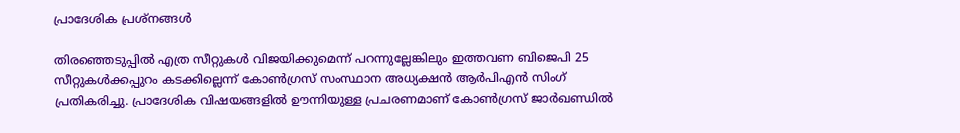പ്രാദേശിക പ്രശ്നങ്ങള്‍

തിരഞ്ഞെടുപ്പില്‍ എത്ര സീറ്റുകള്‍ വിജയിക്കുമെന്ന് പറന്നുല്ലേങ്കിലും ഇത്തവണ ബിജെപി 25 സീറ്റുകള്‍ക്കപ്പുറം കടക്കില്ലെന്ന് കോണ്‍ഗ്രസ് സംസ്ഥാന അധ്യക്ഷന്‍ ആര്‍പിഎന്‍ സിംഗ് പ്രതികരിച്ചു. പ്രാദേശിക വിഷയങ്ങളില്‍ ഊന്നിയുള്ള പ്രചരണമാണ് കോണ്‍ഗ്രസ് ജാര്‍ഖണ്ഡില്‍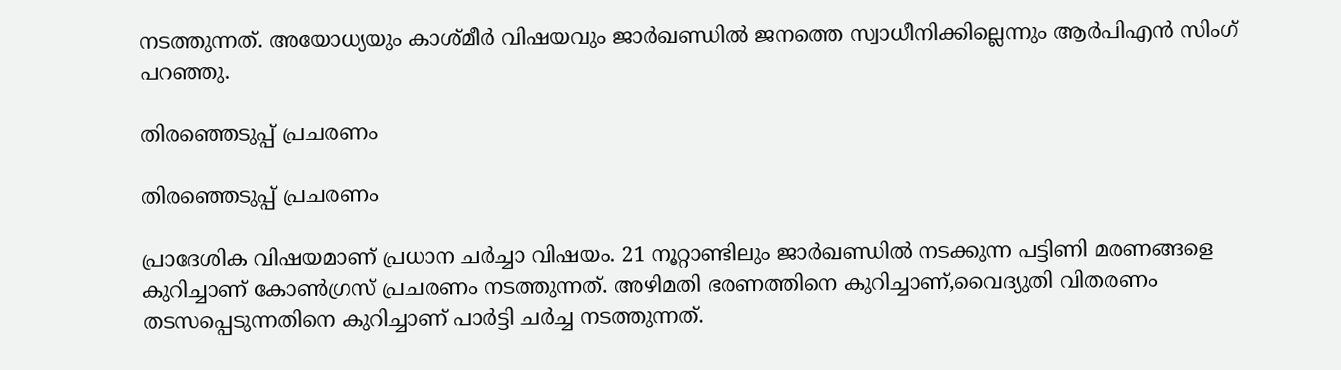നടത്തുന്നത്. അയോധ്യയും കാശ്മീര്‍ വിഷയവും ജാര്‍ഖണ്ഡില്‍ ജനത്തെ സ്വാധീനിക്കില്ലെന്നും ആര്‍പിഎന്‍ സിംഗ് പറഞ്ഞു.

തിരഞ്ഞെടുപ്പ് പ്രചരണം

തിരഞ്ഞെടുപ്പ് പ്രചരണം

പ്രാദേശിക വിഷയമാണ് പ്രധാന ചര്‍ച്ചാ വിഷയം. 21 നൂറ്റാണ്ടിലും ജാര്‍ഖണ്ഡില്‍ നടക്കുന്ന പട്ടിണി മരണങ്ങളെ കുറിച്ചാണ് കോണ്‍ഗ്രസ് പ്രചരണം നടത്തുന്നത്. അഴിമതി ഭരണത്തിനെ കുറിച്ചാണ്,വൈദ്യുതി വിതരണം തടസപ്പെടുന്നതിനെ കുറിച്ചാണ് പാര്‍ട്ടി ചര്‍ച്ച നടത്തുന്നത്.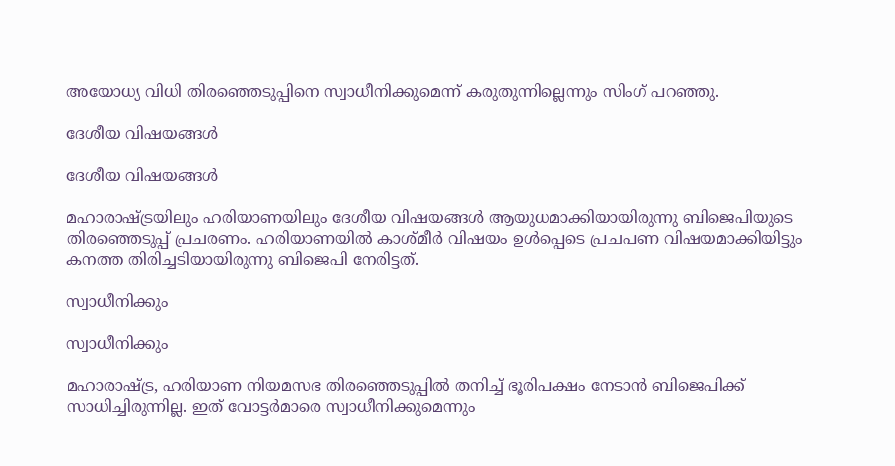അയോധ്യ വിധി തിരഞ്ഞെടുപ്പിനെ സ്വാധീനിക്കുമെന്ന് കരുതുന്നില്ലെന്നും സിംഗ് പറഞ്ഞു.

ദേശീയ വിഷയങ്ങള്‍

ദേശീയ വിഷയങ്ങള്‍

മഹാരാഷ്ട്രയിലും ഹരിയാണയിലും ദേശീയ വിഷയങ്ങള്‍ ആയുധമാക്കിയായിരുന്നു ബിജെപിയുടെ തിരഞ്ഞെടുപ്പ് പ്രചരണം. ഹരിയാണയില്‍ കാശ്മീര്‍ വിഷയം ഉള്‍പ്പെടെ പ്രചപണ വിഷയമാക്കിയിട്ടും കനത്ത തിരിച്ചടിയായിരുന്നു ബിജെപി നേരിട്ടത്.

സ്വാധീനിക്കും

സ്വാധീനിക്കും

മഹാരാഷ്ട്ര, ഹരിയാണ നിയമസഭ തിരഞ്ഞെടുപ്പില്‍ തനിച്ച് ഭൂരിപക്ഷം നേടാന്‍ ബിജെപിക്ക് സാധിച്ചിരുന്നില്ല. ഇത് വോട്ടര്‍മാരെ സ്വാധീനിക്കുമെന്നും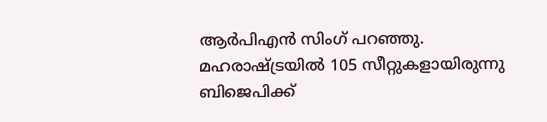ആര്‍പിഎന്‍ സിംഗ് പറഞ്ഞു. മഹരാഷ്ട്രയില്‍ 105 സീറ്റുകളായിരുന്നു ബിജെപിക്ക്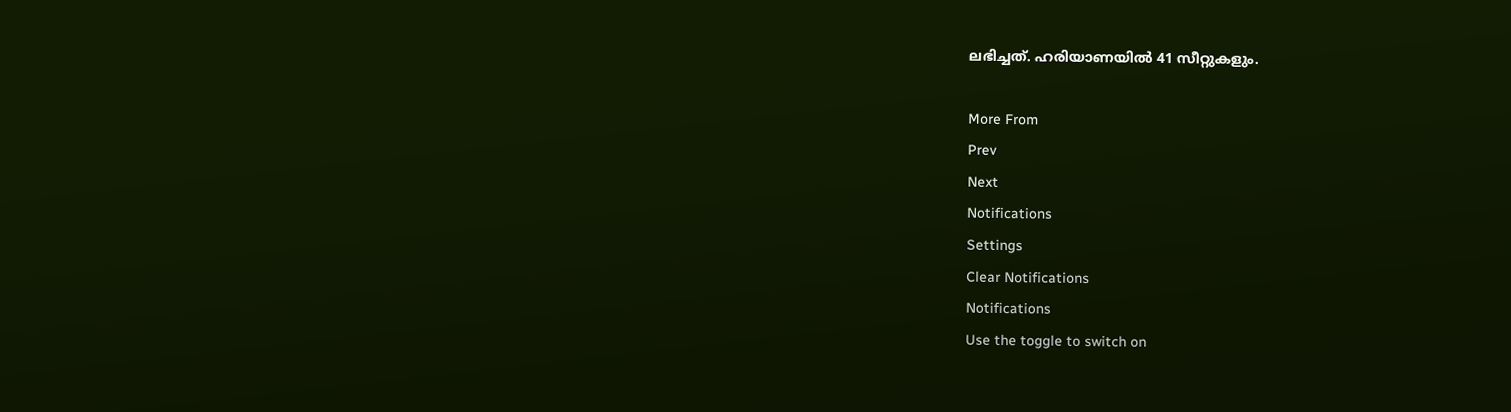ലഭിച്ചത്. ഹരിയാണയില്‍ 41 സീറ്റുകളും.

More From
Prev
Next
Notifications
Settings
Clear Notifications
Notifications
Use the toggle to switch on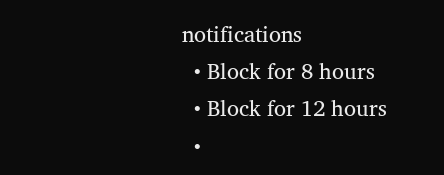notifications
  • Block for 8 hours
  • Block for 12 hours
  •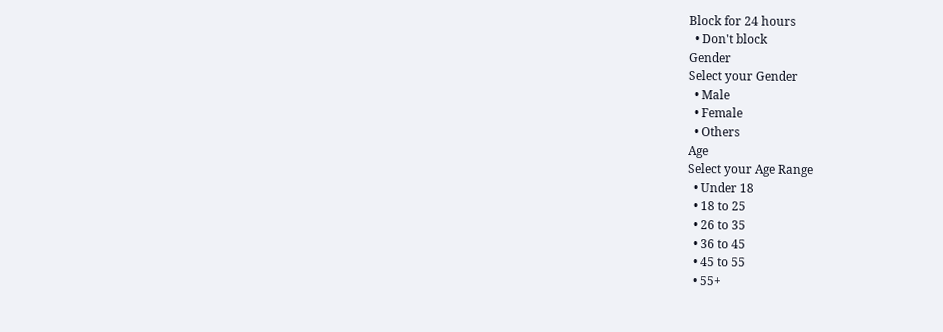Block for 24 hours
  • Don't block
Gender
Select your Gender
  • Male
  • Female
  • Others
Age
Select your Age Range
  • Under 18
  • 18 to 25
  • 26 to 35
  • 36 to 45
  • 45 to 55
  • 55+